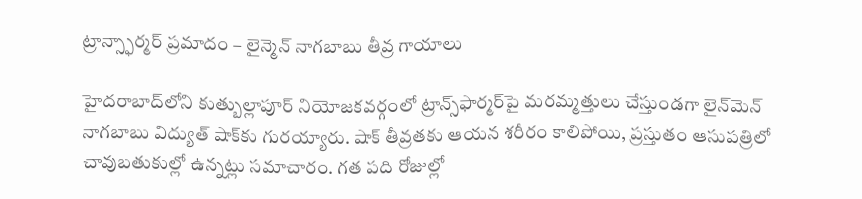ట్రాన్స్ఫార్మర్ ప్రమాదం – లైన్మెన్ నాగబాబు తీవ్ర గాయాలు

హైదరాబాద్‌లోని కుత్బుల్లాపూర్ నియోజకవర్గంలో ట్రాన్స్‌ఫార్మర్‌పై మరమ్మత్తులు చేస్తుండగా లైన్‌మెన్ నాగబాబు విద్యుత్ షాక్‌కు గురయ్యారు. షాక్ తీవ్రతకు ఆయన శరీరం కాలిపోయి, ప్రస్తుతం ఆసుపత్రిలో చావుబతుకుల్లో ఉన్నట్లు సమాచారం. గత పది రోజుల్లో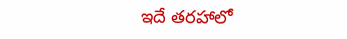ఇదే తరహాలో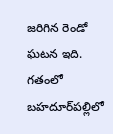జరిగిన రెండో ఘటన ఇది. గతంలో బహదూర్‌పల్లిలో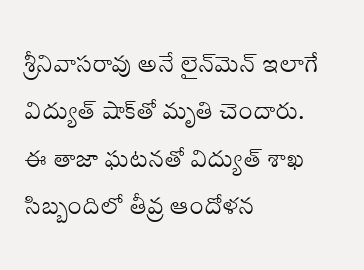శ్రీనివాసరావు అనే లైన్‌మెన్ ఇలాగే విద్యుత్ షాక్‌తో మృతి చెందారు. ఈ తాజా ఘటనతో విద్యుత్ శాఖ సిబ్బందిలో తీవ్ర ఆందోళన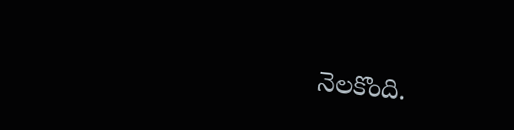నెలకొంది.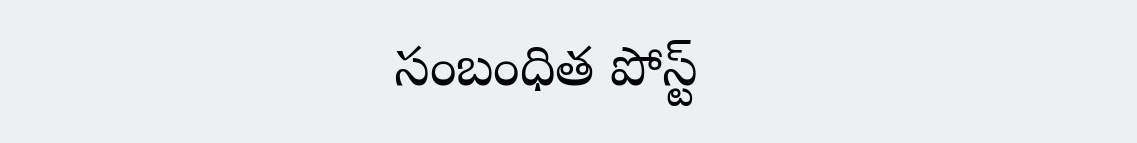సంబంధిత పోస్ట్